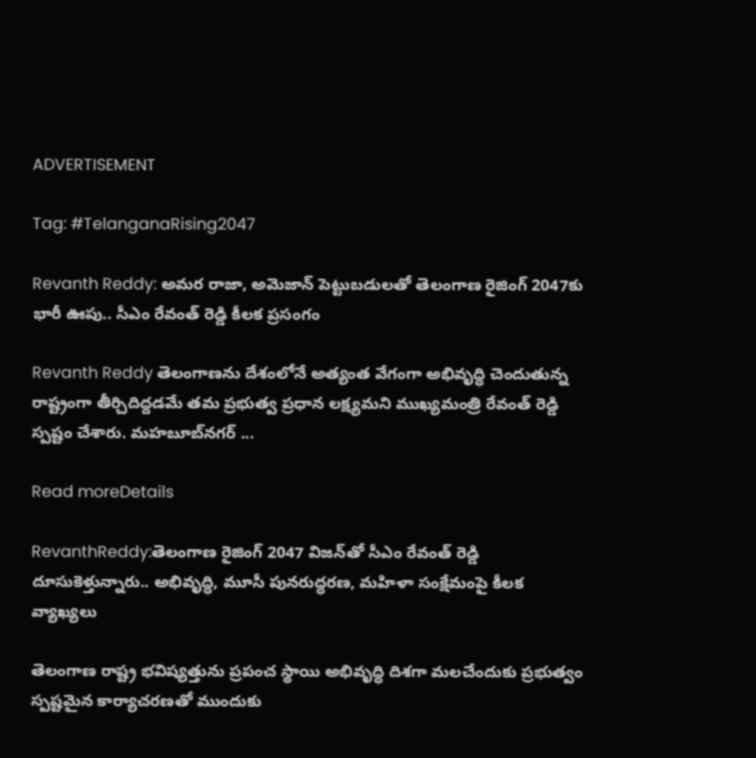ADVERTISEMENT

Tag: #TelanganaRising2047

Revanth Reddy: అమర రాజా, అమెజాన్ పెట్టుబడులతో తెలంగాణ రైజింగ్ 2047కు భారీ ఊపు.. సీఎం రేవంత్ రెడ్డి కీలక ప్రసంగం

Revanth Reddy తెలంగాణను దేశంలోనే అత్యంత వేగంగా అభివృద్ధి చెందుతున్న రాష్ట్రంగా తీర్చిదిద్దడమే తమ ప్రభుత్వ ప్రధాన లక్ష్యమని ముఖ్యమంత్రి రేవంత్ రెడ్డి స్పష్టం చేశారు. మహబూబ్‌నగర్ ...

Read moreDetails

RevanthReddy:తెలంగాణ రైజింగ్ 2047 విజన్‌తో సీఎం రేవంత్ రెడ్డి దూసుకెళ్తున్నారు.. అభివృద్ధి, మూసీ పునరుద్ధరణ, మహిళా సంక్షేమంపై కీలక వ్యాఖ్యలు

తెలంగాణ రాష్ట్ర భవిష్యత్తును ప్రపంచ స్థాయి అభివృద్ధి దిశగా మలచేందుకు ప్రభుత్వం స్పష్టమైన కార్యాచరణతో ముందుకు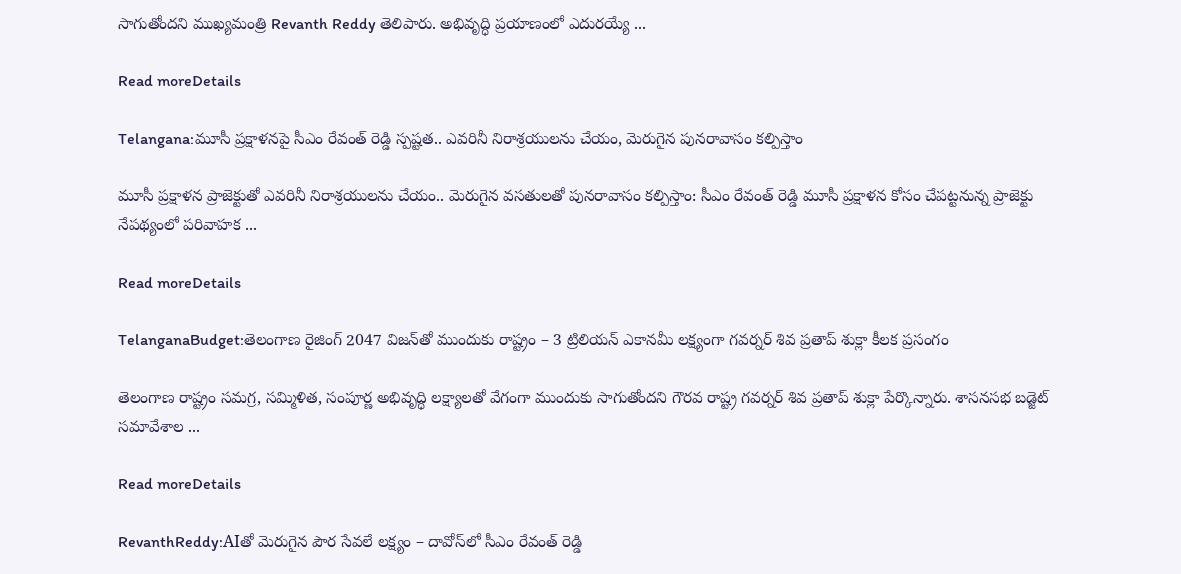సాగుతోందని ముఖ్యమంత్రి Revanth Reddy తెలిపారు. అభివృద్ధి ప్రయాణంలో ఎదురయ్యే ...

Read moreDetails

Telangana:మూసీ ప్రక్షాళనపై సీఎం రేవంత్ రెడ్డి స్పష్టత.. ఎవరినీ నిరాశ్రయులను చేయం, మెరుగైన పునరావాసం కల్పిస్తాం

మూసీ ప్రక్షాళన ప్రాజెక్టుతో ఎవరినీ నిరాశ్రయులను చేయం.. మెరుగైన వసతులతో పునరావాసం కల్పిస్తాం: సీఎం రేవంత్ రెడ్డి మూసీ ప్రక్షాళన కోసం చేపట్టనున్న ప్రాజెక్టు నేపథ్యంలో పరివాహక ...

Read moreDetails

TelanganaBudget:తెలంగాణ రైజింగ్ 2047 విజన్‌తో ముందుకు రాష్ట్రం – 3 ట్రిలియన్ ఎకానమీ లక్ష్యంగా గవర్నర్ శివ ప్రతాప్ శుక్లా కీలక ప్రసంగం

తెలంగాణ రాష్ట్రం సమగ్ర, సమ్మిళిత, సంపూర్ణ అభివృద్ధి లక్ష్యాలతో వేగంగా ముందుకు సాగుతోందని గౌరవ రాష్ట్ర గవర్నర్ శివ ప్రతాప్ శుక్లా పేర్కొన్నారు. శాసనసభ బడ్జెట్ సమావేశాల ...

Read moreDetails

RevanthReddy:AIతో మెరుగైన పౌర సేవలే లక్ష్యం – దావోస్‌లో సీఎం రేవంత్ రెడ్డి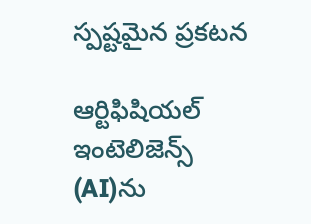స్పష్టమైన ప్రకటన

ఆర్టిఫిషియల్ ఇంటెలిజెన్స్ (AI)ను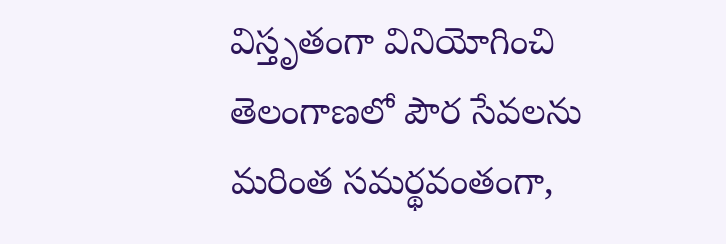విస్తృతంగా వినియోగించి తెలంగాణలో పౌర సేవలను మరింత సమర్థవంతంగా,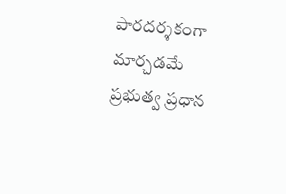పారదర్శకంగా మార్చడమే ప్రభుత్వ ప్రధాన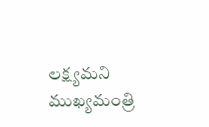లక్ష్యమని ముఖ్యమంత్రి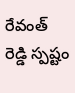రేవంత్ రెడ్డి స్పష్టం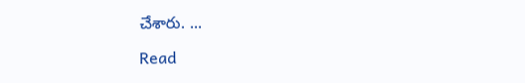చేశారు. ...

Read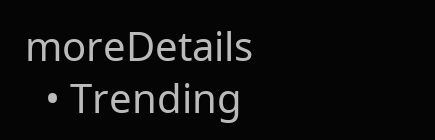moreDetails
  • Trending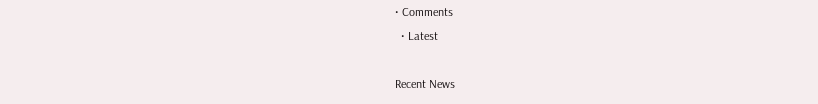• Comments
  • Latest

Recent News